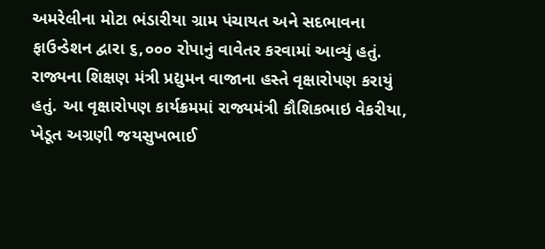અમરેલીના મોટા ભંડારીયા ગ્રામ પંચાયત અને સદભાવના ફાઉન્ડેશન દ્વારા ૬,૦૦૦ રોપાનું વાવેતર કરવામાં આવ્યું હતું. રાજ્યના શિક્ષણ મંત્રી પ્રદ્યુમન વાજાના હસ્તે વૃક્ષારોપણ કરાયું હતું. આ વૃક્ષારોપણ કાર્યક્રમમાં રાજ્યમંત્રી કૌશિકભાઇ વેકરીયા, ખેડૂત અગ્રણી જયસુખભાઈ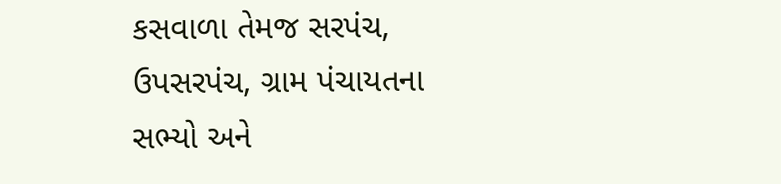કસવાળા તેમજ સરપંચ, ઉપસરપંચ, ગ્રામ પંચાયતના સભ્યો અને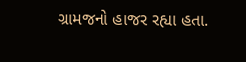ગ્રામજનો હાજર રહ્યા હતા.